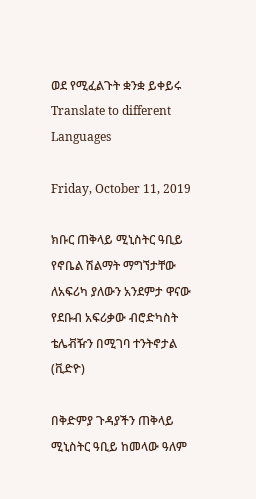ወደ የሚፈልጉት ቋንቋ ይቀይሩ Translate to different Languages

Friday, October 11, 2019

ክቡር ጠቅላይ ሚኒስትር ዓቢይ የኖቤል ሽልማት ማግኘታቸው ለአፍሪካ ያለውን አንደምታ ዋናው የደቡብ አፍሪቃው ብሮድካስት ቴሌቭዥን በሚገባ ተንትኖታል (ቪድዮ)

በቅድምያ ጉዳያችን ጠቅላይ ሚኒስትር ዓቢይ ከመላው ዓለም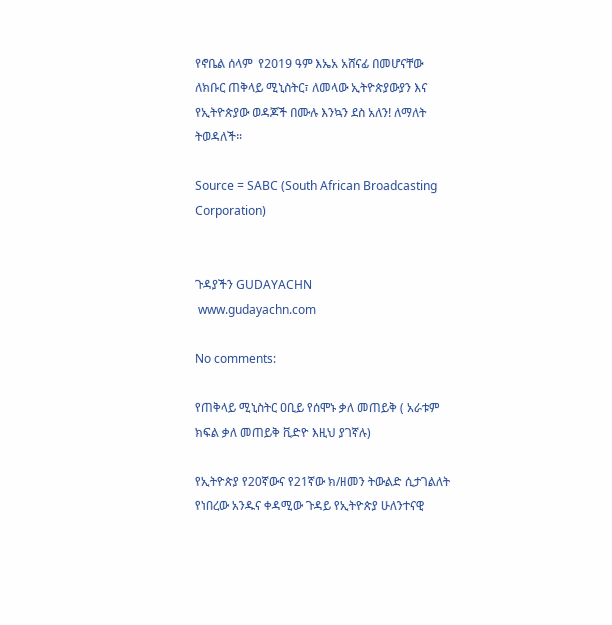የኖቤል ሰላም  የ2019 ዓም እኤአ አሸናፊ በመሆናቸው ለክቡር ጠቅላይ ሚኒስትር፣ ለመላው ኢትዮጵያውያን እና የኢትዮጵያው ወዳጆች በሙሉ እንኳን ደስ አለን! ለማለት ትወዳለች።

Source = SABC (South African Broadcasting Corporation)


ጉዳያችን GUDAYACHN
 www.gudayachn.com

No comments:

የጠቅላይ ሚኒስትር ዐቢይ የሰሞኑ ቃለ መጠይቅ ( አራቱም ክፍል ቃለ መጠይቅ ቪድዮ እዚህ ያገኛሉ)

የኢትዮጵያ የ20ኛውና የ21ኛው ክ/ዘመን ትውልድ ሲታገልለት የነበረው አንዱና ቀዳሚው ጉዳይ የኢትዮጵያ ሁለንተናዊ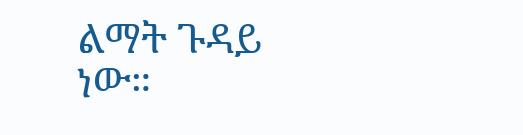ልማት ጉዳይ ነው።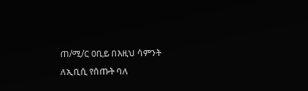ጠ/ሚ/ር ዐቢይ በእዚህ ሳምንት ለኢቢሲ የሰጡት ባለ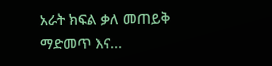አራት ክፍል ቃለ መጠይቅ ማድመጥ እና...